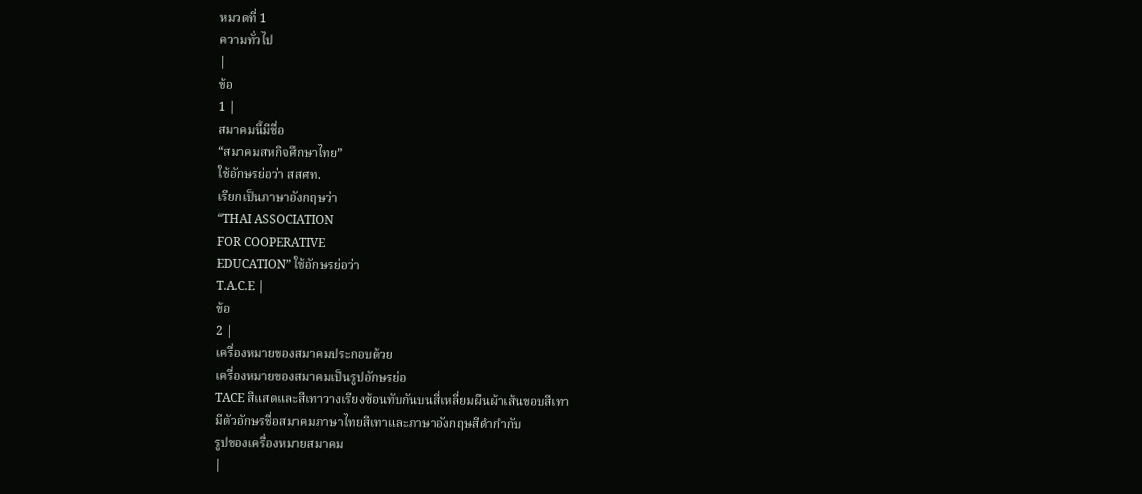หมวดที่ 1
ความทั่วไป
|
ข้อ
1 |
สมาคมนี้มีชื่อ
“สมาคมสหกิจศึกษาไทย”
ใช้อักษรย่อว่า สสศท.
เรียกเป็นภาษาอังกฤษว่า
“THAI ASSOCIATION
FOR COOPERATIVE
EDUCATION” ใช้อักษรย่อว่า
T.A.C.E |
ข้อ
2 |
เครื่องหมายของสมาคมประกอบด้วย
เครื่องหมายของสมาคมเป็นรูปอักษรย่อ
TACE สีแสดและสีเทาวางเรียงซ้อนทับกันบนสี่เหลี่ยมผืนผ้าเส้นขอบสีเทา
มีตัวอักษรชื่อสมาคมภาษาไทยสีเทาและภาษาอังกฤษสีดำกำกับ
รูปของเครื่องหมายสมาคม
|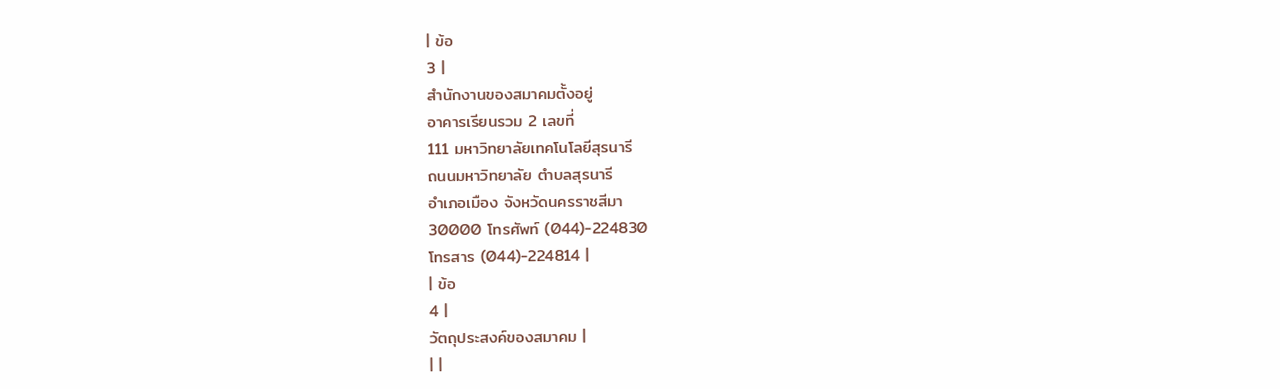| ข้อ
3 |
สำนักงานของสมาคมตั้งอยู่
อาคารเรียนรวม 2 เลขที่
111 มหาวิทยาลัยเทคโนโลยีสุรนารี
ถนนมหาวิทยาลัย ตำบลสุรนารี
อำเภอเมือง จังหวัดนครราชสีมา
30000 โทรศัพท์ (044)-224830
โทรสาร (044)-224814 |
| ข้อ
4 |
วัตถุประสงค์ของสมาคม |
| |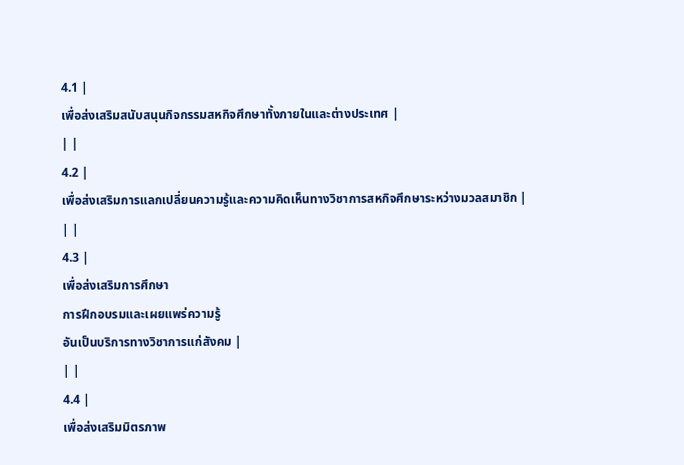4.1 |
เพื่อส่งเสริมสนับสนุนกิจกรรมสหกิจศึกษาทั้งภายในและต่างประเทศ |
| |
4.2 |
เพื่อส่งเสริมการแลกเปลี่ยนความรู้และความคิดเห็นทางวิชาการสหกิจศึกษาระหว่างมวลสมาชิก |
| |
4.3 |
เพื่อส่งเสริมการศึกษา
การฝึกอบรมและเผยแพร่ความรู้
อันเป็นบริการทางวิชาการแก่สังคม |
| |
4.4 |
เพื่อส่งเสริมมิตรภาพ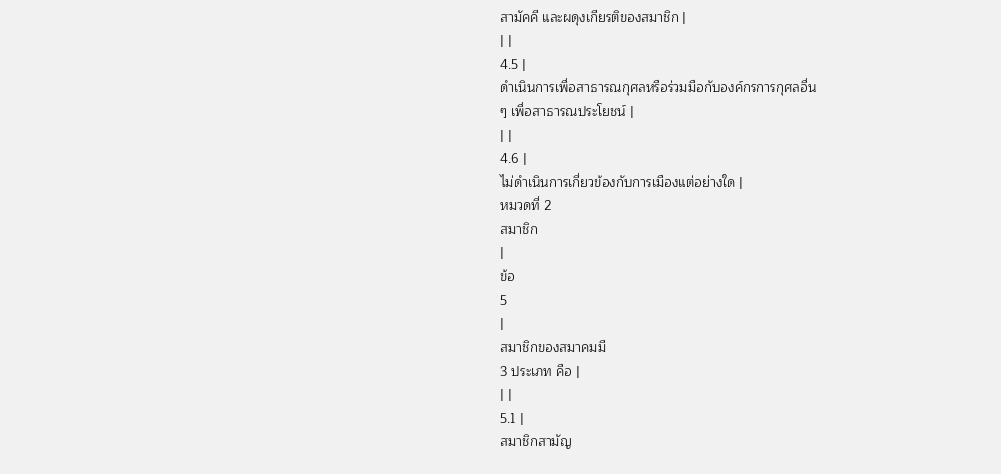สามัคคี และผดุงเกียรติของสมาชิก |
| |
4.5 |
ดำเนินการเพื่อสาธารณกุศลหรือร่วมมือกับองค์กรการกุศลอื่น
ๆ เพื่อสาธารณประโยชน์ |
| |
4.6 |
ไม่ดำเนินการเกี่ยวข้องกับการเมืองแต่อย่างใด |
หมวดที่ 2
สมาชิก
|
ข้อ
5
|
สมาชิกของสมาคมมี
3 ประเภท คือ |
| |
5.1 |
สมาชิกสามัญ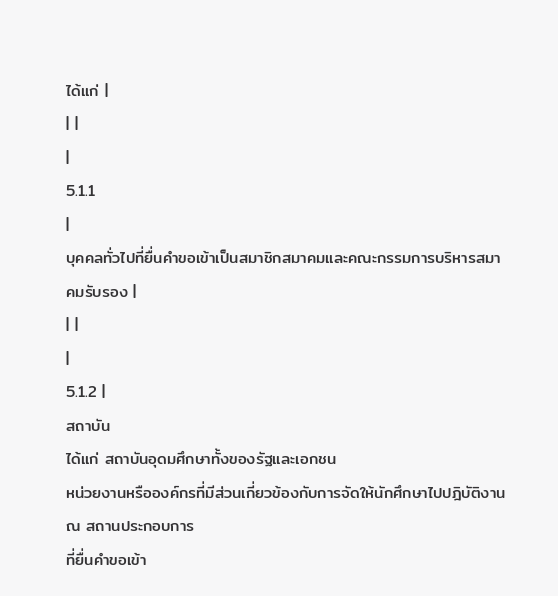ได้แก่ |
| |
|
5.1.1
|
บุคคลทั่วไปที่ยื่นคำขอเข้าเป็นสมาชิกสมาคมและคณะกรรมการบริหารสมาคมรับรอง |
| |
|
5.1.2 |
สถาบัน
ได้แก่ สถาบันอุดมศึกษาทั้งของรัฐและเอกชน
หน่วยงานหรือองค์กรที่มีส่วนเกี่ยวข้องกับการจัดให้นักศึกษาไปปฎิบัติงาน
ณ สถานประกอบการ
ที่ยื่นคำขอเข้า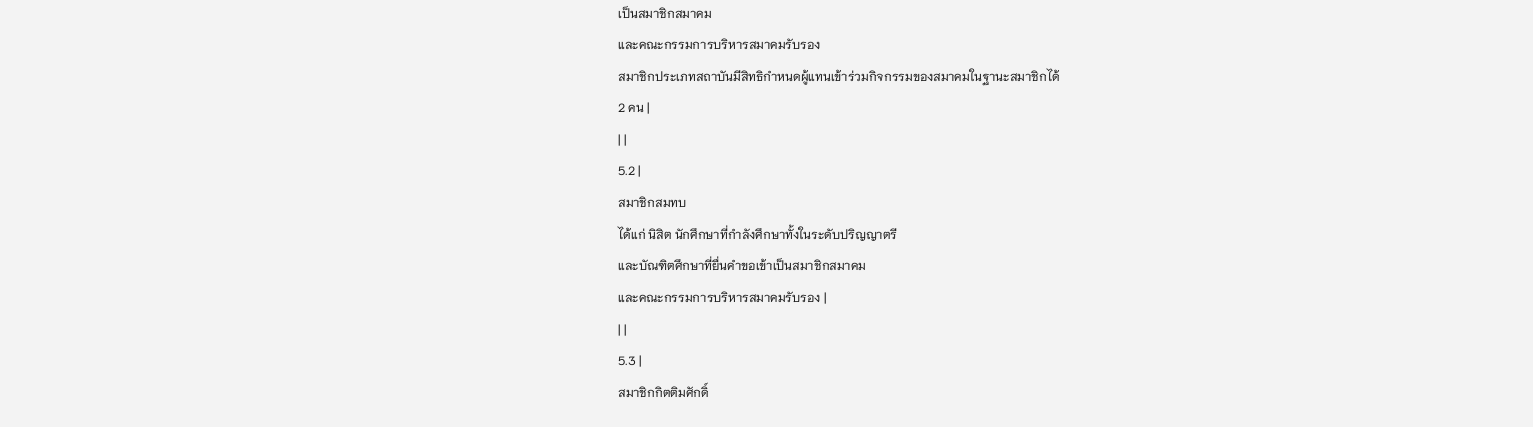เป็นสมาชิกสมาคม
และคณะกรรมการบริหารสมาคมรับรอง
สมาชิกประเภทสถาบันมีสิทธิกำหนดผู้แทนเข้าร่วมกิจกรรมของสมาคมในฐานะสมาชิกได้
2 คน |
| |
5.2 |
สมาชิกสมทบ
ได้แก่ นิสิต นักศึกษาที่กำลังศึกษาทั้งในระดับปริญญาตรี
และบัณฑิตศึกษาที่ยื่นคำขอเข้าเป็นสมาชิกสมาคม
และคณะกรรมการบริหารสมาคมรับรอง |
| |
5.3 |
สมาชิกกิตติมศักดิ์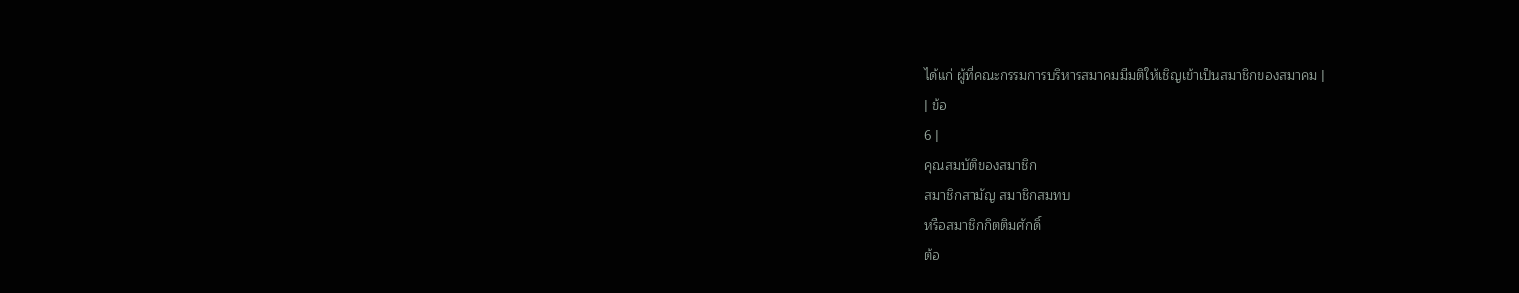ได้แก่ ผู้ที่คณะกรรมการบริหารสมาคมมีมติให้เชิญเข้าเป็นสมาชิกของสมาคม |
| ข้อ
6 |
คุณสมบัติของสมาชิก
สมาชิกสามัญ สมาชิกสมทบ
หรือสมาชิกกิตติมศักดิ์
ต้อ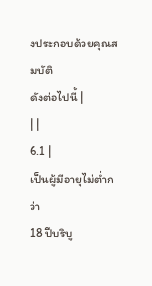งประกอบด้วยคุณสมบัติ
ดังต่อไปนี้ |
| |
6.1 |
เป็นผู้มีอายุไม่ต่ำกว่า
18 ปีบริบู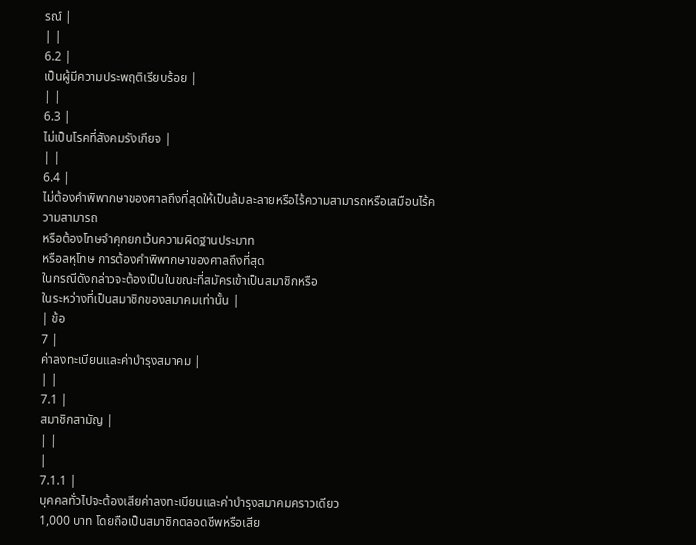รณ์ |
| |
6.2 |
เป็นผู้มีความประพฤติเรียบร้อย |
| |
6.3 |
ไม่เป็นโรคที่สังคมรังเกียจ |
| |
6.4 |
ไม่ต้องคำพิพากษาของศาลถึงที่สุดให้เป็นล้มละลายหรือไร้ความสามารถหรือเสมือนไร้ความสามารถ
หรือต้องโทษจำคุกยกเว้นความผิดฐานประมาท
หรือลหุโทษ การต้องคำพิพากษาของศาลถึงที่สุด
ในกรณีดังกล่าวจะต้องเป็นในขณะที่สมัครเข้าเป็นสมาชิกหรือ
ในระหว่างที่เป็นสมาชิกของสมาคมเท่านั้น |
| ข้อ
7 |
ค่าลงทะเบียนและค่าบำรุงสมาคม |
| |
7.1 |
สมาชิกสามัญ |
| |
|
7.1.1 |
บุคคลทั่วไปจะต้องเสียค่าลงทะเบียนและค่าบำรุงสมาคมคราวเดียว
1,000 บาท โดยถือเป็นสมาชิกตลอดชีพหรือเสีย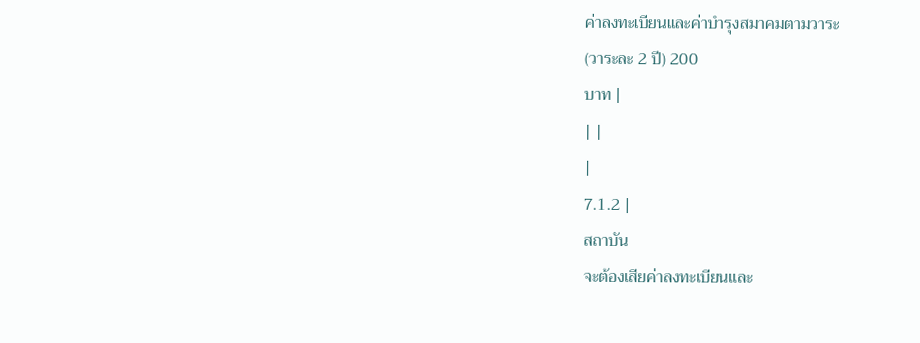ค่าลงทะเบียนและค่าบำรุงสมาคมตามวาระ
(วาระละ 2 ปี) 200
บาท |
| |
|
7.1.2 |
สถาบัน
จะต้องเสียค่าลงทะเบียนและ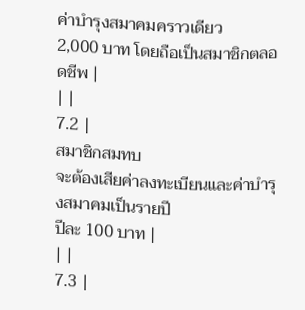ค่าบำรุงสมาคมคราวเดียว
2,000 บาท โดยถือเป็นสมาชิกตลอดชีพ |
| |
7.2 |
สมาชิกสมทบ
จะต้องเสียค่าลงทะเบียนและค่าบำรุงสมาคมเป็นรายปี
ปีละ 100 บาท |
| |
7.3 |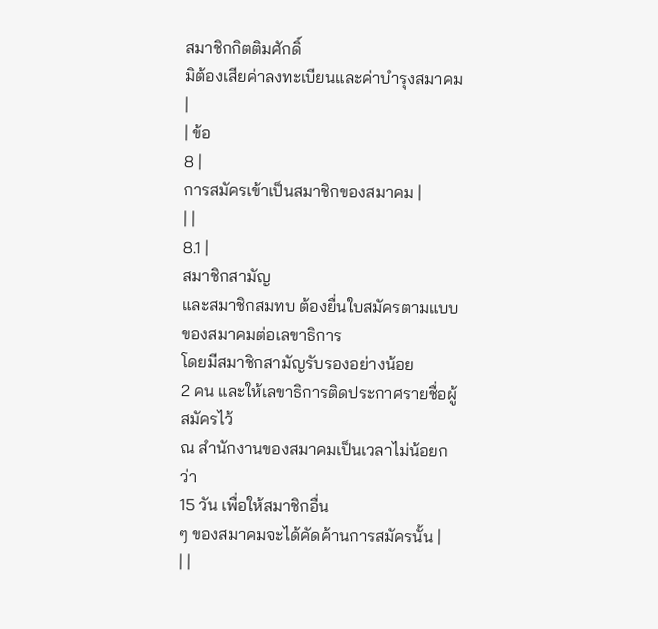สมาชิกกิตติมศักดิ์
มิต้องเสียค่าลงทะเบียนและค่าบำรุงสมาคม |
| ข้อ
8 |
การสมัครเข้าเป็นสมาชิกของสมาคม |
| |
8.1 |
สมาชิกสามัญ
และสมาชิกสมทบ ต้องยื่นใบสมัครตามแบบของสมาคมต่อเลขาธิการ
โดยมีสมาชิกสามัญรับรองอย่างน้อย
2 คน และให้เลขาธิการติดประกาศรายชื่อผู้สมัครไว้
ณ สำนักงานของสมาคมเป็นเวลาไม่น้อยกว่า
15 วัน เพื่อให้สมาชิกอื่น
ๆ ของสมาคมจะได้คัดค้านการสมัครนั้น |
| |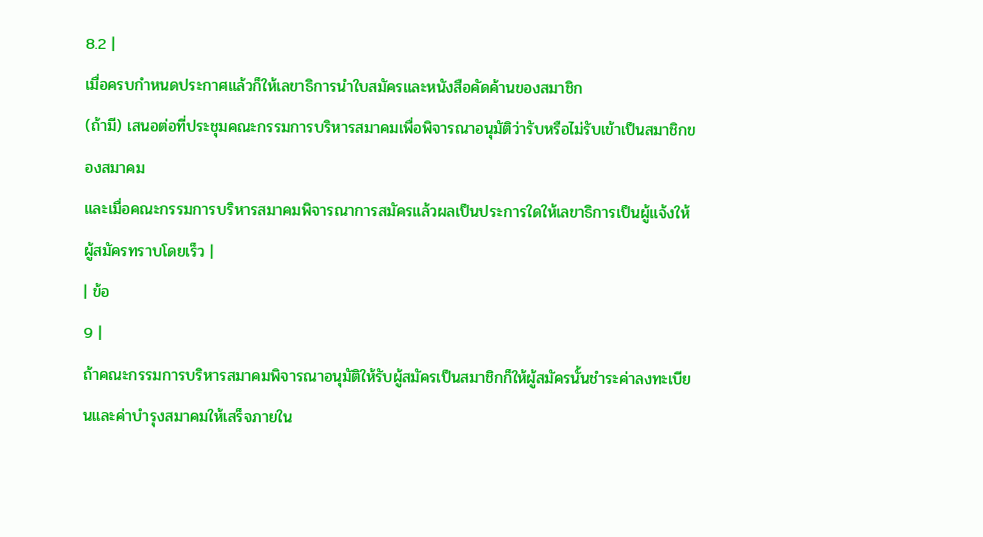8.2 |
เมื่อครบกำหนดประกาศแล้วก็ให้เลขาธิการนำใบสมัครและหนังสือคัดค้านของสมาชิก
(ถ้ามี) เสนอต่อที่ประชุมคณะกรรมการบริหารสมาคมเพื่อพิจารณาอนุมัติว่ารับหรือไม่รับเข้าเป็นสมาชิกของสมาคม
และเมื่อคณะกรรมการบริหารสมาคมพิจารณาการสมัครแล้วผลเป็นประการใดให้เลขาธิการเป็นผู้แจ้งให้ผู้สมัครทราบโดยเร็ว |
| ข้อ
9 |
ถ้าคณะกรรมการบริหารสมาคมพิจารณาอนุมัติให้รับผู้สมัครเป็นสมาชิกก็ให้ผู้สมัครนั้นชำระค่าลงทะเบียนและค่าบำรุงสมาคมให้เสร็จภายใน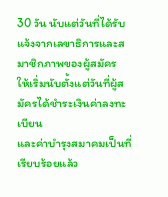30 วัน นับแต่วันที่ได้รับแจ้งจากเลขาธิการและสมาชิกภาพของผู้สมัคร
ให้เริ่มนับตั้งแต่วันที่ผู้สมัครได้ชำระเงินค่าลงทะเบียน
และค่าบำรุงสมาคมเป็นที่เรียบร้อยแล้ว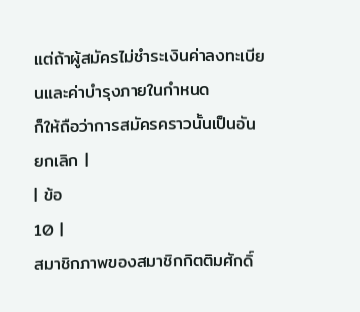แต่ถ้าผู้สมัครไม่ชำระเงินค่าลงทะเบียนและค่าบำรุงภายในกำหนด
ก็ให้ถือว่าการสมัครคราวนั้นเป็นอันยกเลิก |
| ข้อ
10 |
สมาชิกภาพของสมาชิกกิตติมศักดิ์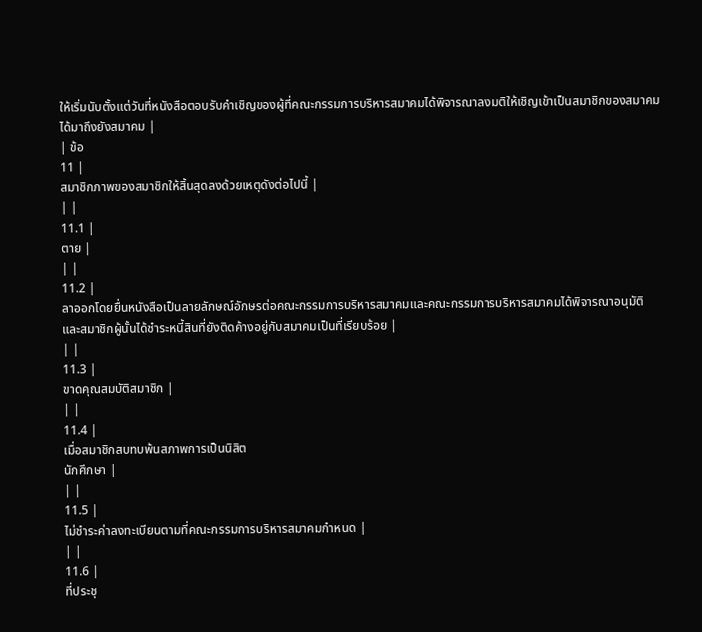ให้เริ่มนับตั้งแต่วันที่หนังสือตอบรับคำเชิญของผู้ที่คณะกรรมการบริหารสมาคมได้พิจารณาลงมติให้เชิญเข้าเป็นสมาชิกของสมาคม
ได้มาถึงยังสมาคม |
| ข้อ
11 |
สมาชิกภาพของสมาชิกให้สิ้นสุดลงด้วยเหตุดังต่อไปนี้ |
| |
11.1 |
ตาย |
| |
11.2 |
ลาออกโดยยื่นหนังสือเป็นลายลักษณ์อักษรต่อคณะกรรมการบริหารสมาคมและคณะกรรมการบริหารสมาคมได้พิจารณาอนุมัติ
และสมาชิกผู้นั้นได้ชำระหนี้สินที่ยังติดค้างอยู่กับสมาคมเป็นที่เรียบร้อย |
| |
11.3 |
ขาดคุณสมบัติสมาชิก |
| |
11.4 |
เมื่อสมาชิกสบทบพ้นสภาพการเป็นนิสิต
นักศึกษา |
| |
11.5 |
ไม่ชำระค่าลงทะเบียนตามที่คณะกรรมการบริหารสมาคมกำหนด |
| |
11.6 |
ที่ประชุ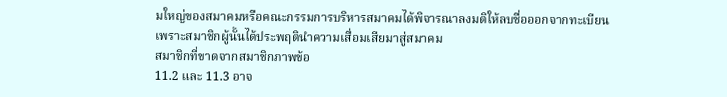มใหญ่ของสมาคมหรือคณะกรรมการบริหารสมาคมได้พิจารณาลงมติให้ลบชื่อออกจากทะเบียน
เพราะสมาชิกผู้นั้นได้ประพฤตินำความเสื่อมเสียมาสู่สมาคม
สมาชิกที่ขาดจากสมาชิกภาพข้อ
11.2 และ 11.3 อาจ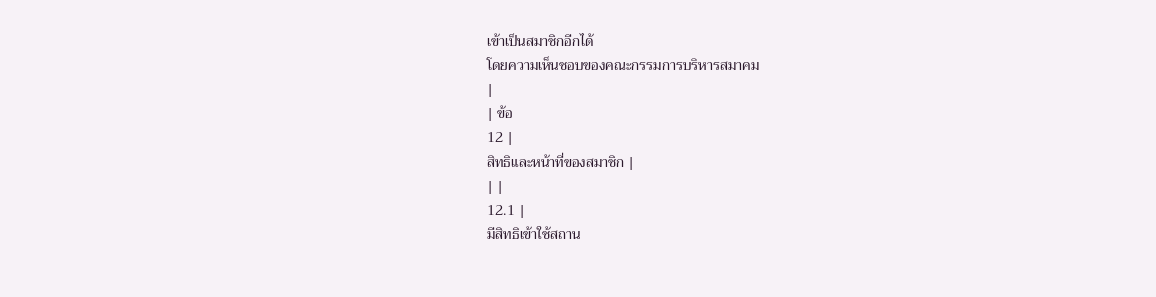เข้าเป็นสมาชิกอีกได้
โดยความเห็นชอบของคณะกรรมการบริหารสมาคม
|
| ข้อ
12 |
สิทธิและหน้าที่ของสมาชิก |
| |
12.1 |
มีสิทธิเข้าใช้สถาน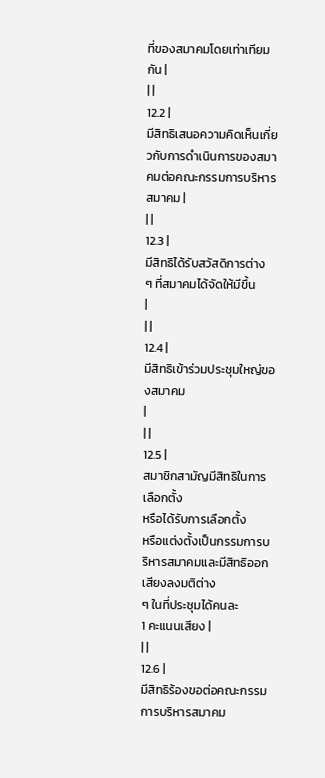ที่ของสมาคมโดยเท่าเทียมกัน |
| |
12.2 |
มีสิทธิเสนอความคิดเห็นเกี่ยวกับการดำเนินการของสมาคมต่อคณะกรรมการบริหารสมาคม |
| |
12.3 |
มีสิทธิได้รับสวัสดิการต่าง
ๆ ที่สมาคมได้จัดให้มีขึ้น
|
| |
12.4 |
มีสิทธิเข้าร่วมประชุมใหญ่ของสมาคม
|
| |
12.5 |
สมาชิกสามัญมีสิทธิในการเลือกตั้ง
หรือได้รับการเลือกตั้ง
หรือแต่งตั้งเป็นกรรมการบริหารสมาคมและมีสิทธิออกเสียงลงมติต่าง
ๆ ในที่ประชุมได้คนละ
1 คะแนนเสียง |
| |
12.6 |
มีสิทธิร้องขอต่อคณะกรรมการบริหารสมาคม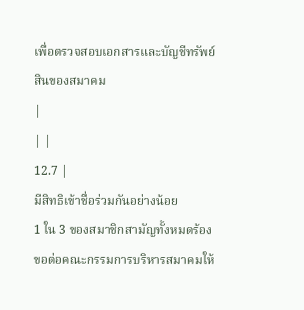เพื่อตรวจสอบเอกสารและบัญชีทรัพย์สินของสมาคม
|
| |
12.7 |
มีสิทธิเข้าชื่อร่วมกันอย่างน้อย
1 ใน 3 ของสมาชิกสามัญทั้งหมดร้องขอต่อคณะกรรมการบริหารสมาคมให้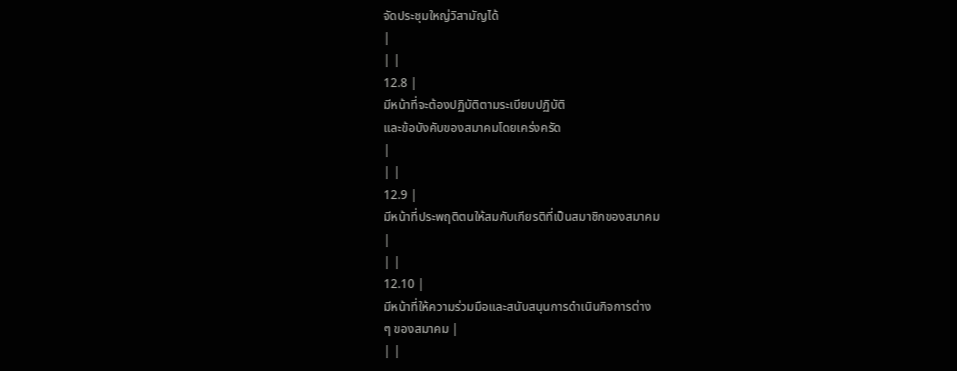จัดประชุมใหญ่วิสามัญได้
|
| |
12.8 |
มีหน้าที่จะต้องปฏิบัติตามระเบียบปฏิบัติ
และข้อบังคับของสมาคมโดยเคร่งครัด
|
| |
12.9 |
มีหน้าที่ประพฤติตนให้สมกับเกียรติที่เป็นสมาชิกของสมาคม
|
| |
12.10 |
มีหน้าที่ให้ความร่วมมือและสนับสนุนการดำเนินกิจการต่าง
ๆ ของสมาคม |
| |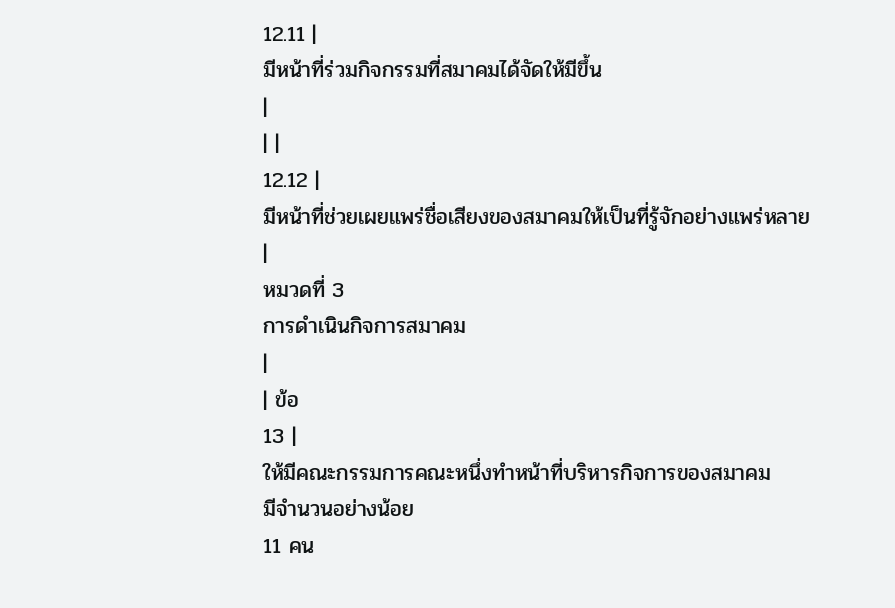12.11 |
มีหน้าที่ร่วมกิจกรรมที่สมาคมได้จัดให้มีขึ้น
|
| |
12.12 |
มีหน้าที่ช่วยเผยแพร่ชื่อเสียงของสมาคมให้เป็นที่รู้จักอย่างแพร่หลาย
|
หมวดที่ 3
การดำเนินกิจการสมาคม
|
| ข้อ
13 |
ให้มีคณะกรรมการคณะหนึ่งทำหน้าที่บริหารกิจการของสมาคม
มีจำนวนอย่างน้อย
11 คน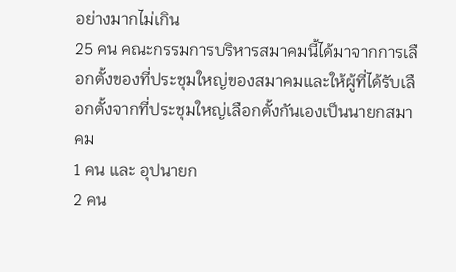อย่างมากไม่เกิน
25 คน คณะกรรมการบริหารสมาคมนี้ได้มาจากการเลือกตั้งของที่ประชุมใหญ่ของสมาคมและให้ผู้ที่ได้รับเลือกตั้งจากที่ประชุมใหญ่เลือกตั้งกันเองเป็นนายกสมาคม
1 คน และ อุปนายก
2 คน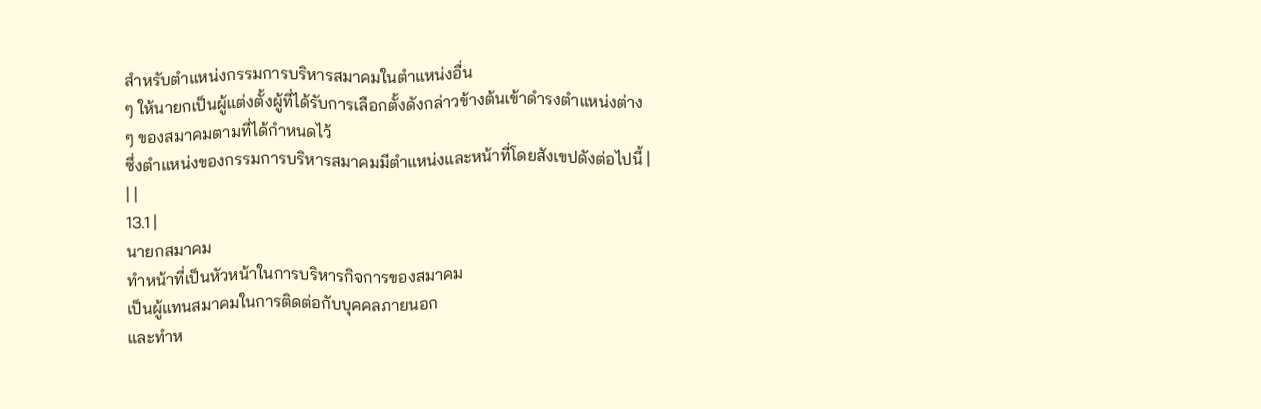สำหรับตำแหน่งกรรมการบริหารสมาคมในตำแหน่งอื่น
ๆ ให้นายกเป็นผู้แต่งตั้งผู้ที่ได้รับการเลือกตั้งดังกล่าวข้างต้นเข้าดำรงตำแหน่งต่าง
ๆ ของสมาคมตามที่ได้กำหนดไว้
ซึ่งตำแหน่งของกรรมการบริหารสมาคมมีตำแหน่งและหน้าที่โดยสังเขปดังต่อไปนี้ |
| |
13.1 |
นายกสมาคม
ทำหน้าที่เป็นหัวหน้าในการบริหารกิจการของสมาคม
เป็นผู้แทนสมาคมในการติดต่อกับบุคคลภายนอก
และทำห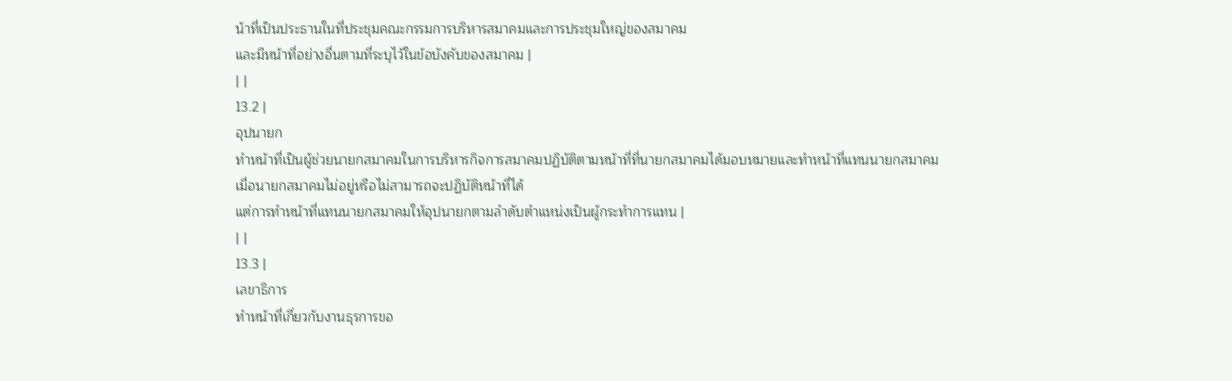น้าที่เป็นประธานในที่ประชุมคณะกรรมการบริหารสมาคมและการประชุมใหญ่ของสมาคม
และมีหน้าที่อย่างอื่นตามที่ระบุไว้ในข้อบังคับของสมาคม |
| |
13.2 |
อุปนายก
ทำหน้าที่เป็นผู้ช่วยนายกสมาคมในการบริหารกิจการสมาคมปฏิบัติตามหน้าที่ที่นายกสมาคมได้มอบหมายและทำหน้าที่แทนนายกสมาคม
เมื่อนายกสมาคมไม่อยู่หรือไม่สามารถจะปฏิบัติหน้าที่ได้
แต่การทำหน้าที่แทนนายกสมาคมให้อุปนายกตามลำดับตำแหน่งเป็นผู้กระทำการแทน |
| |
13.3 |
เลขาธิการ
ทำหน้าที่เกี่ยวกับงานธุรการขอ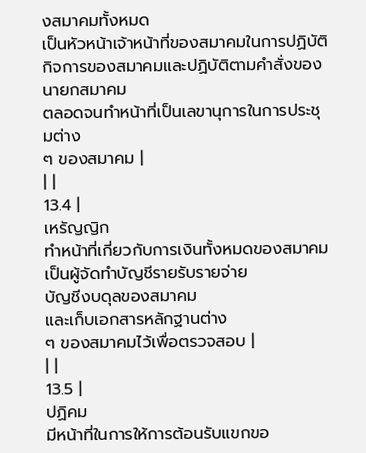งสมาคมทั้งหมด
เป็นหัวหน้าเจ้าหน้าที่ของสมาคมในการปฏิบัติกิจการของสมาคมและปฏิบัติตามคำสั่งของนายกสมาคม
ตลอดจนทำหน้าที่เป็นเลขานุการในการประชุมต่าง
ๆ ของสมาคม |
| |
13.4 |
เหรัญญิก
ทำหน้าที่เกี่ยวกับการเงินทั้งหมดของสมาคม
เป็นผู้จัดทำบัญชีรายรับรายจ่าย
บัญชีงบดุลของสมาคม
และเก็บเอกสารหลักฐานต่าง
ๆ ของสมาคมไว้เพื่อตรวจสอบ |
| |
13.5 |
ปฏิคม
มีหน้าที่ในการให้การต้อนรับแขกขอ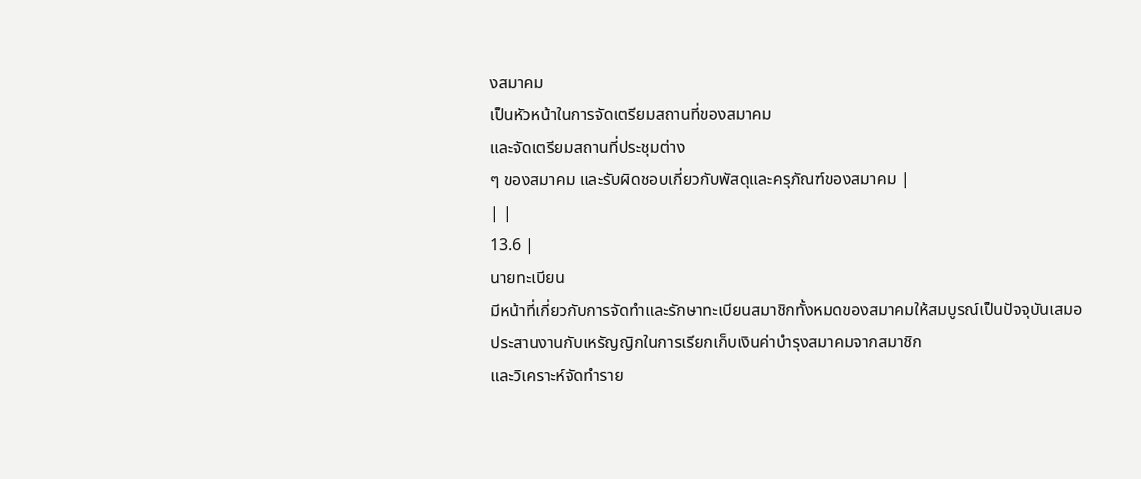งสมาคม
เป็นหัวหน้าในการจัดเตรียมสถานที่ของสมาคม
และจัดเตรียมสถานที่ประชุมต่าง
ๆ ของสมาคม และรับผิดชอบเกี่ยวกับพัสดุและครุภัณฑ์ของสมาคม |
| |
13.6 |
นายทะเบียน
มีหน้าที่เกี่ยวกับการจัดทำและรักษาทะเบียนสมาชิกทั้งหมดของสมาคมให้สมบูรณ์เป็นปัจจุบันเสมอ
ประสานงานกับเหรัญญิกในการเรียกเก็บเงินค่าบำรุงสมาคมจากสมาชิก
และวิเคราะห์จัดทำราย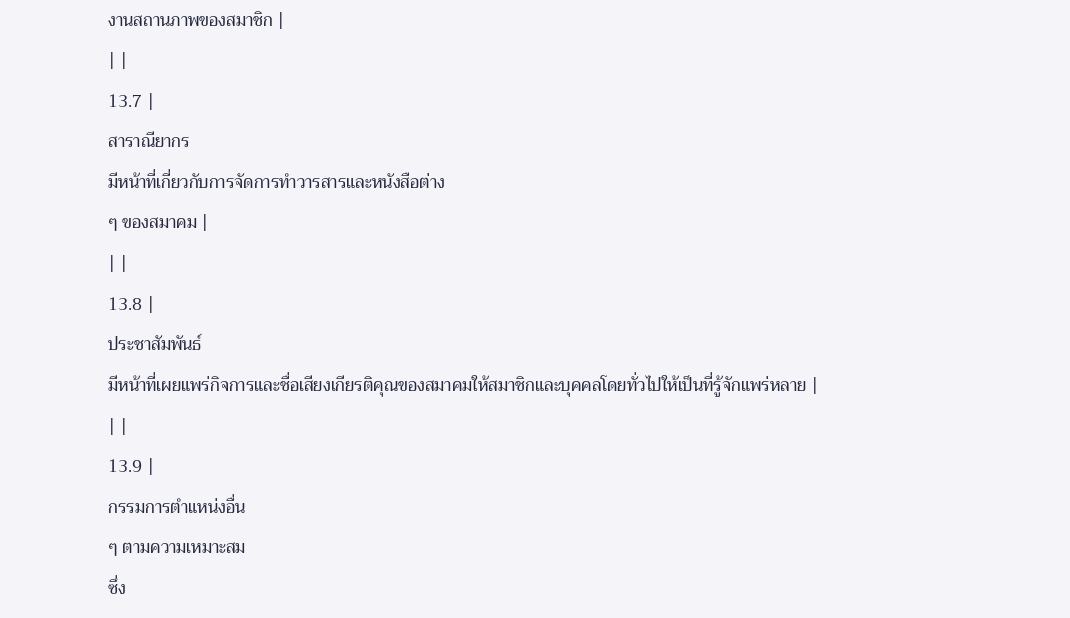งานสถานภาพของสมาชิก |
| |
13.7 |
สาราณียากร
มีหน้าที่เกี่ยวกับการจัดการทำวารสารและหนังสือต่าง
ๆ ของสมาคม |
| |
13.8 |
ประชาสัมพันธ์
มีหน้าที่เผยแพร่กิจการและชื่อเสียงเกียรติคุณของสมาคมให้สมาชิกและบุคคลโดยทั่วไปให้เป็นที่รู้จักแพร่หลาย |
| |
13.9 |
กรรมการตำแหน่งอื่น
ๆ ตามความเหมาะสม
ซึ่ง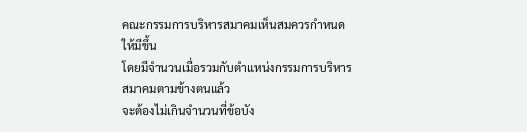คณะกรรมการบริหารสมาคมเห็นสมควรกำหนดให้มีขึ้น
โดยมีจำนวนเมื่อรวมกับตำแหน่งกรรมการบริหารสมาคมตามข้างตนแล้ว
จะต้องไม่เกินจำนวนที่ข้อบัง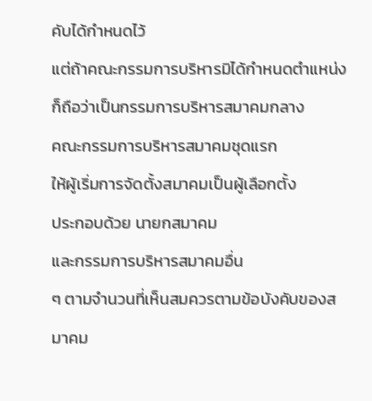คับได้กำหนดไว้
แต่ถ้าคณะกรรมการบริหารมิได้กำหนดตำแหน่งก็ถือว่าเป็นกรรมการบริหารสมาคมกลาง
คณะกรรมการบริหารสมาคมชุดแรก
ให้ผู้เริ่มการจัดตั้งสมาคมเป็นผู้เลือกตั้ง
ประกอบด้วย นายกสมาคม
และกรรมการบริหารสมาคมอื่น
ๆ ตามจำนวนที่เห็นสมควรตามข้อบังคับของสมาคม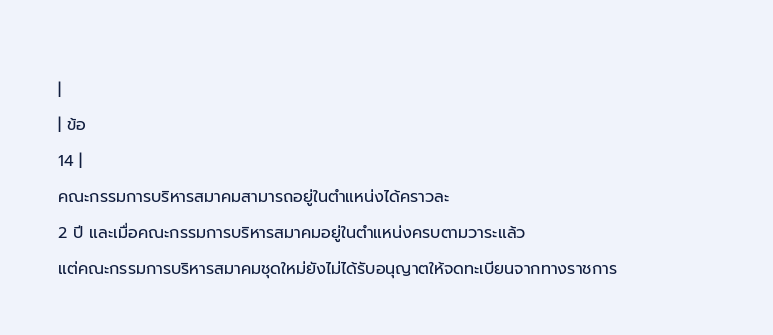|
| ข้อ
14 |
คณะกรรมการบริหารสมาคมสามารถอยู่ในตำแหน่งได้คราวละ
2 ปี และเมื่อคณะกรรมการบริหารสมาคมอยู่ในตำแหน่งครบตามวาระแล้ว
แต่คณะกรรมการบริหารสมาคมชุดใหม่ยังไม่ได้รับอนุญาตให้จดทะเบียนจากทางราชการ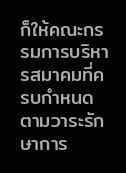ก็ให้คณะกรรมการบริหารสมาคมที่ครบกำหนดตามวาระรักษาการ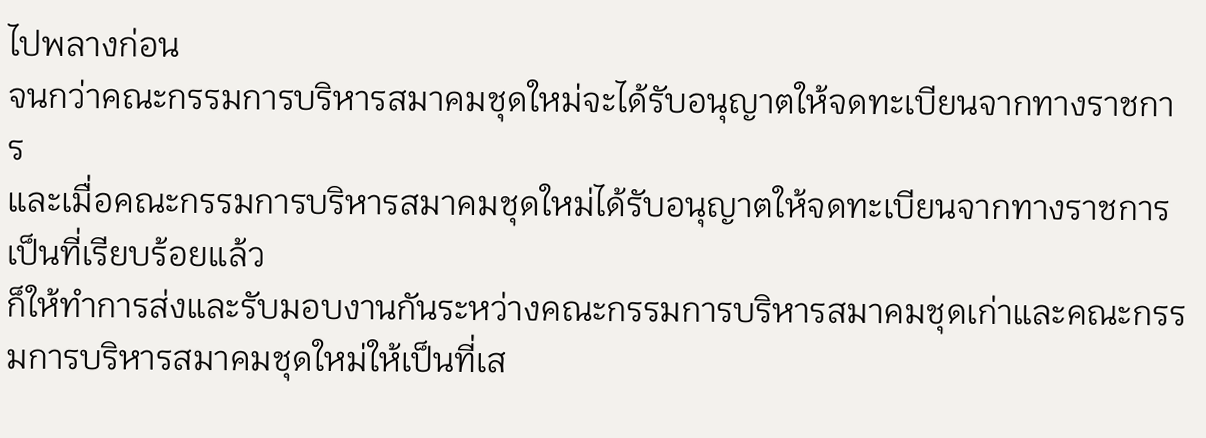ไปพลางก่อน
จนกว่าคณะกรรมการบริหารสมาคมชุดใหม่จะได้รับอนุญาตให้จดทะเบียนจากทางราชการ
และเมื่อคณะกรรมการบริหารสมาคมชุดใหม่ได้รับอนุญาตให้จดทะเบียนจากทางราชการเป็นที่เรียบร้อยแล้ว
ก็ให้ทำการส่งและรับมอบงานกันระหว่างคณะกรรมการบริหารสมาคมชุดเก่าและคณะกรรมการบริหารสมาคมชุดใหม่ให้เป็นที่เส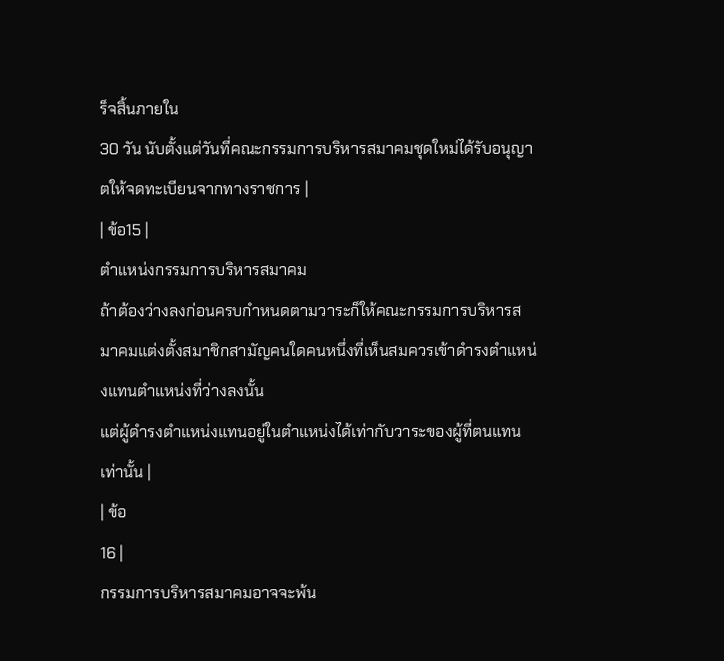ร็จสิ้นภายใน
30 วัน นับตั้งแต่วันที่คณะกรรมการบริหารสมาคมชุดใหม่ได้รับอนุญาตให้จดทะเบียนจากทางราชการ |
| ข้อ15 |
ตำแหน่งกรรมการบริหารสมาคม
ถ้าต้องว่างลงก่อนครบกำหนดตามวาระก็ให้คณะกรรมการบริหารสมาคมแต่งตั้งสมาชิกสามัญคนใดคนหนึ่งที่เห็นสมควรเข้าดำรงตำแหน่งแทนตำแหน่งที่ว่างลงนั้น
แต่ผู้ดำรงตำแหน่งแทนอยู่ในตำแหน่งได้เท่ากับวาระของผู้ที่ตนแทนเท่านั้น |
| ข้อ
16 |
กรรมการบริหารสมาคมอาจจะพ้น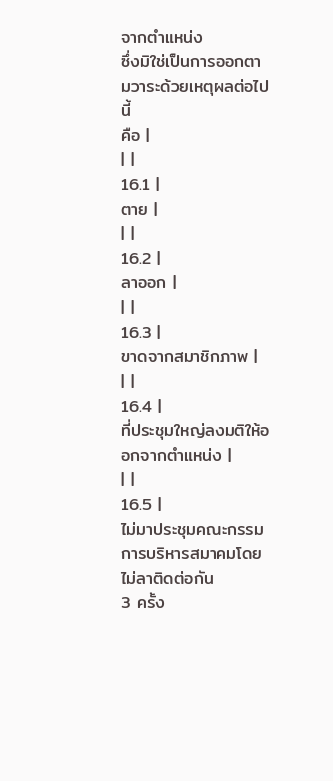จากตำแหน่ง
ซึ่งมิใช่เป็นการออกตามวาระด้วยเหตุผลต่อไปนี้
คือ |
| |
16.1 |
ตาย |
| |
16.2 |
ลาออก |
| |
16.3 |
ขาดจากสมาชิกภาพ |
| |
16.4 |
ที่ประชุมใหญ่ลงมติให้ออกจากตำแหน่ง |
| |
16.5 |
ไม่มาประชุมคณะกรรมการบริหารสมาคมโดยไม่ลาติดต่อกัน
3 ครั้ง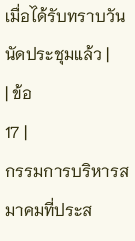เมื่อได้รับทราบวันนัดประชุมแล้ว |
| ข้อ
17 |
กรรมการบริหารสมาคมที่ประส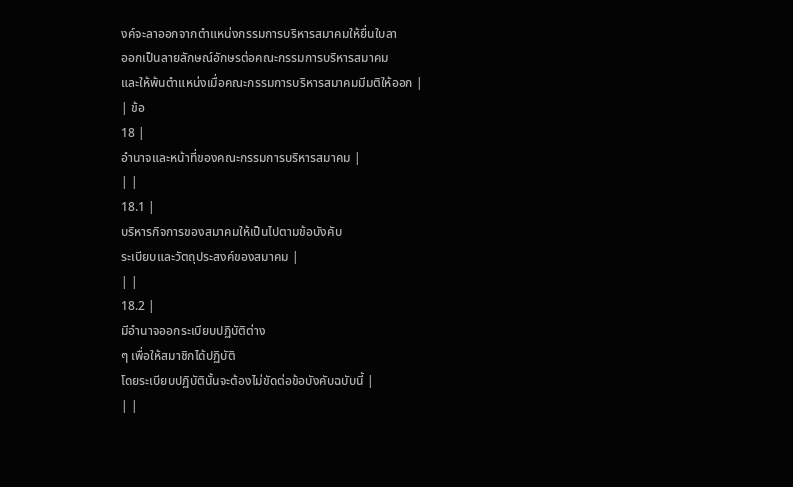งค์จะลาออกจากตำแหน่งกรรมการบริหารสมาคมให้ยื่นใบลา
ออกเป็นลายลักษณ์อักษรต่อคณะกรรมการบริหารสมาคม
และให้พ้นตำแหน่งเมื่อคณะกรรมการบริหารสมาคมมีมติให้ออก |
| ข้อ
18 |
อำนาจและหน้าที่ของคณะกรรมการบริหารสมาคม |
| |
18.1 |
บริหารกิจการของสมาคมให้เป็นไปตามข้อบังคับ
ระเบียบและวัตถุประสงค์ของสมาคม |
| |
18.2 |
มีอำนาจออกระเบียบปฏิบัติต่าง
ๆ เพื่อให้สมาชิกได้ปฏิบัติ
โดยระเบียบปฏิบัตินั้นจะต้องไม่ขัดต่อข้อบังคับฉบับนี้ |
| |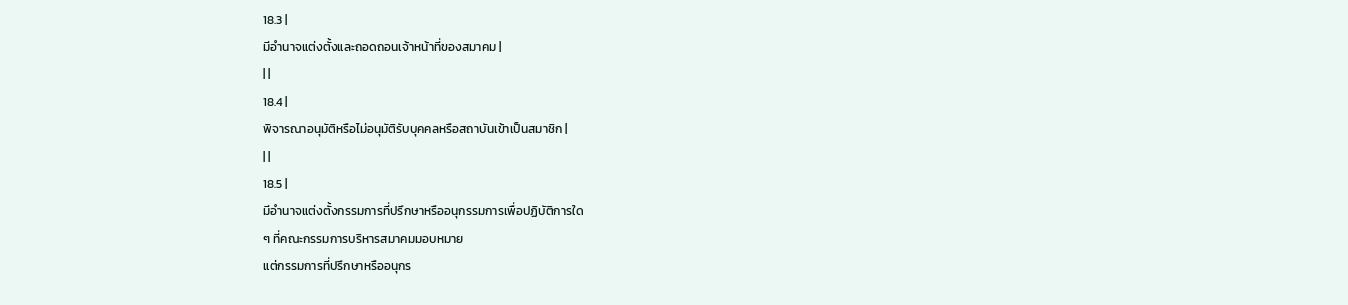18.3 |
มีอำนาจแต่งตั้งและถอดถอนเจ้าหน้าที่ของสมาคม |
| |
18.4 |
พิจารณาอนุมัติหรือไม่อนุมัติรับบุคคลหรือสถาบันเข้าเป็นสมาชิก |
| |
18.5 |
มีอำนาจแต่งตั้งกรรมการที่ปรึกษาหรืออนุกรรมการเพื่อปฏิบัติการใด
ๆ ที่คณะกรรมการบริหารสมาคมมอบหมาย
แต่กรรมการที่ปรึกษาหรืออนุกร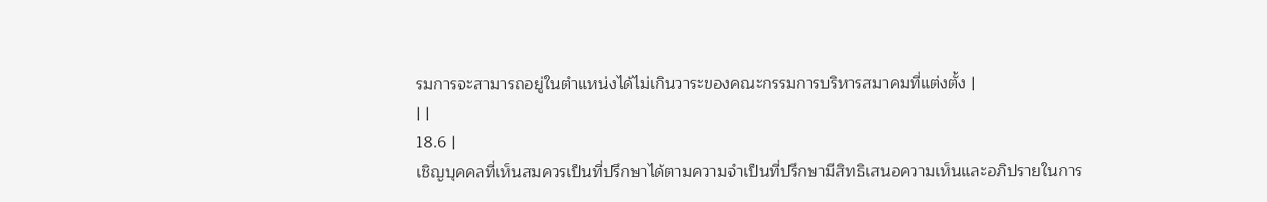รมการจะสามารถอยู่ในตำแหน่งได้ไม่เกินวาระของคณะกรรมการบริหารสมาคมที่แต่งตั้ง |
| |
18.6 |
เชิญบุคคลที่เห็นสมควรเป็นที่ปรึกษาได้ตามความจำเป็นที่ปรึกษามีสิทธิเสนอความเห็นและอภิปรายในการ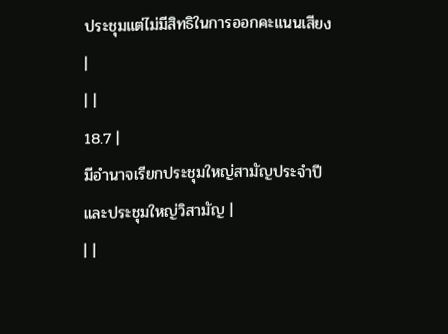ประชุมแต่ไม่มีสิทธิในการออกคะแนนเสียง
|
| |
18.7 |
มีอำนาจเรียกประชุมใหญ่สามัญประจำปี
และประชุมใหญ่วิสามัญ |
| |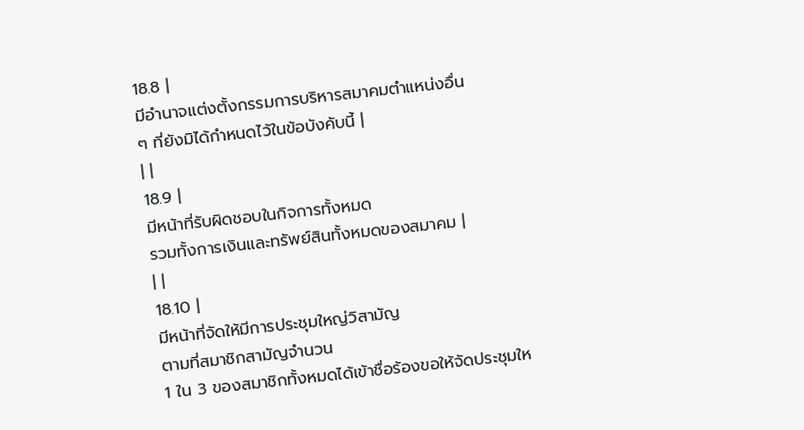18.8 |
มีอำนาจแต่งตั้งกรรมการบริหารสมาคมตำแหน่งอื่น
ๆ ที่ยังมิได้กำหนดไว้ในข้อบังคับนี้ |
| |
18.9 |
มีหน้าที่รับผิดชอบในกิจการทั้งหมด
รวมทั้งการเงินและทรัพย์สินทั้งหมดของสมาคม |
| |
18.10 |
มีหน้าที่จัดให้มีการประชุมใหญ่วิสามัญ
ตามที่สมาชิกสามัญจำนวน
1 ใน 3 ของสมาชิกทั้งหมดได้เข้าชื่อร้องขอให้จัดประชุมให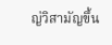ญ่วิสามัญขึ้น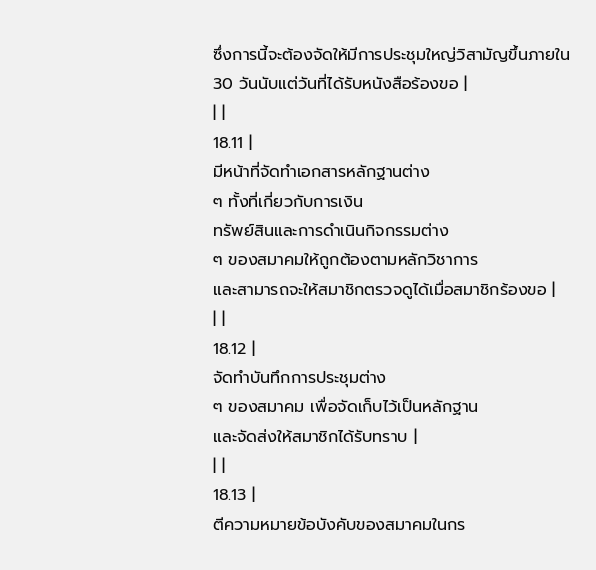ซึ่งการนี้จะต้องจัดให้มีการประชุมใหญ่วิสามัญขึ้นภายใน
30 วันนับแต่วันที่ได้รับหนังสือร้องขอ |
| |
18.11 |
มีหน้าที่จัดทำเอกสารหลักฐานต่าง
ๆ ทั้งที่เกี่ยวกับการเงิน
ทรัพย์สินและการดำเนินกิจกรรมต่าง
ๆ ของสมาคมให้ถูกต้องตามหลักวิชาการ
และสามารถจะให้สมาชิกตรวจดูได้เมื่อสมาชิกร้องขอ |
| |
18.12 |
จัดทำบันทึกการประชุมต่าง
ๆ ของสมาคม เพื่อจัดเก็บไว้เป็นหลักฐาน
และจัดส่งให้สมาชิกได้รับทราบ |
| |
18.13 |
ตีความหมายข้อบังคับของสมาคมในกร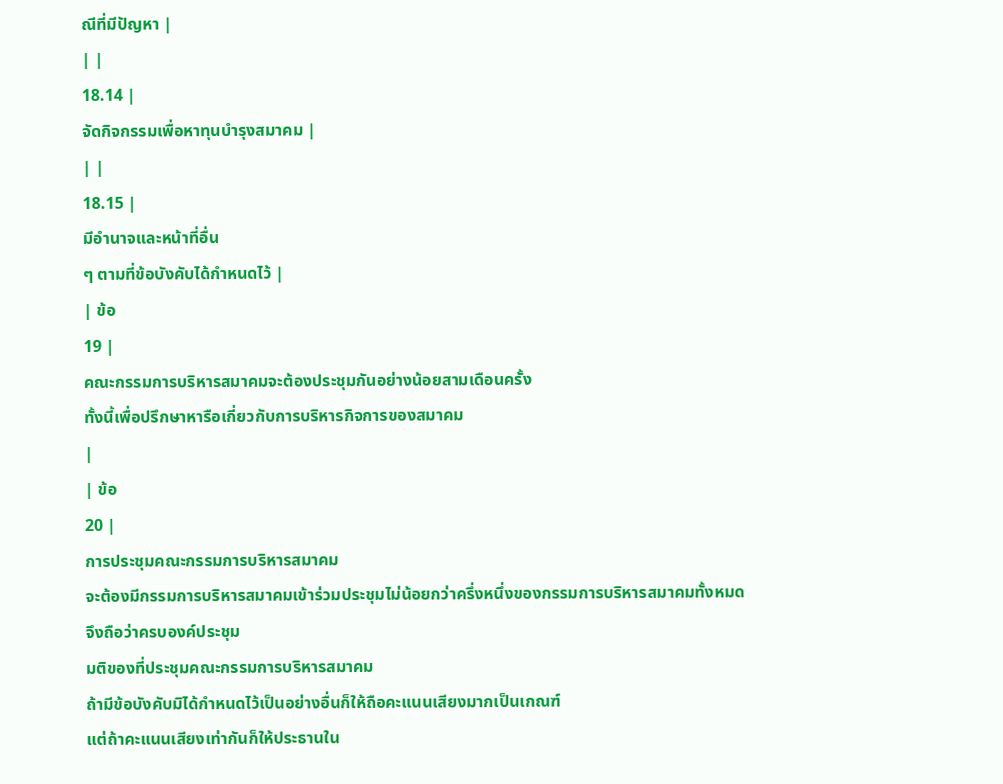ณีที่มีปัญหา |
| |
18.14 |
จัดกิจกรรมเพื่อหาทุนบำรุงสมาคม |
| |
18.15 |
มีอำนาจและหน้าที่อื่น
ๆ ตามที่ข้อบังคับได้กำหนดไว้ |
| ข้อ
19 |
คณะกรรมการบริหารสมาคมจะต้องประชุมกันอย่างน้อยสามเดือนครั้ง
ทั้งนี้เพื่อปรึกษาหารือเกี่ยวกับการบริหารกิจการของสมาคม
|
| ข้อ
20 |
การประชุมคณะกรรมการบริหารสมาคม
จะต้องมีกรรมการบริหารสมาคมเข้าร่วมประชุมไม่น้อยกว่าครึ่งหนึ่งของกรรมการบริหารสมาคมทั้งหมด
จึงถือว่าครบองค์ประชุม
มติของที่ประชุมคณะกรรมการบริหารสมาคม
ถ้ามีข้อบังคับมิได้กำหนดไว้เป็นอย่างอื่นก็ให้ถือคะแนนเสียงมากเป็นเกณฑ์
แต่ถ้าคะแนนเสียงเท่ากันก็ให้ประธานใน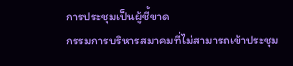การประชุมเป็นผู้ชี้ขาด
กรรมการบริหารสมาคมที่ไม่สามารถเข้าประชุม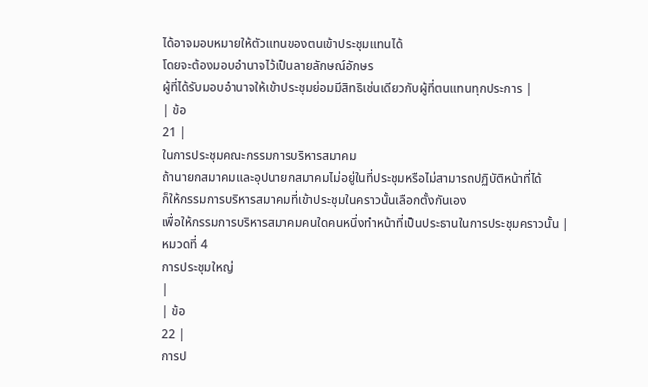ได้อาจมอบหมายให้ตัวแทนของตนเข้าประชุมแทนได้
โดยจะต้องมอบอำนาจไว้เป็นลายลักษณ์อักษร
ผู้ที่ได้รับมอบอำนาจให้เข้าประชุมย่อมมีสิทธิเช่นเดียวกับผู้ที่ตนแทนทุกประการ |
| ข้อ
21 |
ในการประชุมคณะกรรมการบริหารสมาคม
ถ้านายกสมาคมและอุปนายกสมาคมไม่อยู่ในที่ประชุมหรือไม่สามารถปฏิบัติหน้าที่ได้
ก็ให้กรรมการบริหารสมาคมที่เข้าประชุมในคราวนั้นเลือกตั้งกันเอง
เพื่อให้กรรมการบริหารสมาคมคนใดคนหนึ่งทำหน้าที่เป็นประธานในการประชุมคราวนั้น |
หมวดที่ 4
การประชุมใหญ่
|
| ข้อ
22 |
การป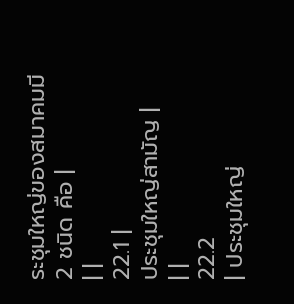ระชุมใหญ่ของสมาคมมี
2 ชนิด คือ |
| |
22.1 |
ประชุมใหญ่สามัญ |
| |
22.2
| ประชุมใหญ่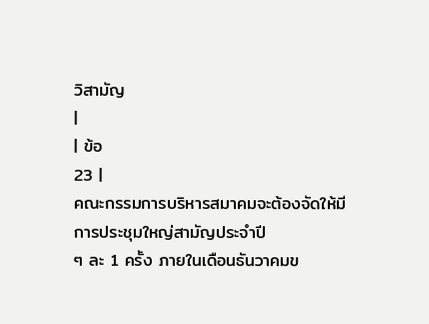วิสามัญ
|
| ข้อ
23 |
คณะกรรมการบริหารสมาคมจะต้องจัดให้มีการประชุมใหญ่สามัญประจำปี
ๆ ละ 1 ครั้ง ภายในเดือนธันวาคมข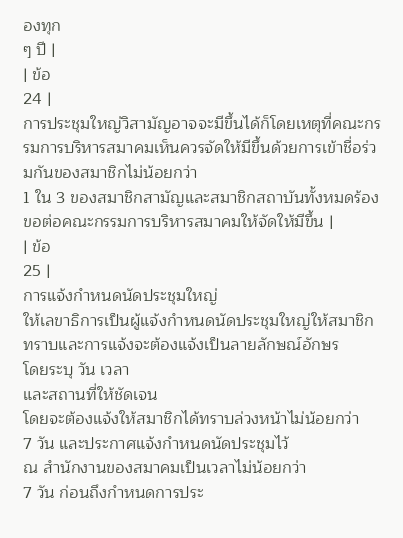องทุก
ๆ ปี |
| ข้อ
24 |
การประชุมใหญ่วิสามัญอาจจะมีขึ้นได้ก็โดยเหตุที่คณะกรรมการบริหารสมาคมเห็นควรจัดให้มีขึ้นด้วยการเข้าชื่อร่วมกันของสมาชิกไม่น้อยกว่า
1 ใน 3 ของสมาชิกสามัญและสมาชิกสถาบันทั้งหมดร้องขอต่อคณะกรรมการบริหารสมาคมให้จัดให้มีขึ้น |
| ข้อ
25 |
การแจ้งกำหนดนัดประชุมใหญ่
ให้เลขาธิการเป็นผู้แจ้งกำหนดนัดประชุมใหญ่ให้สมาชิกทราบและการแจ้งจะต้องแจ้งเป็นลายลักษณ์อักษร
โดยระบุ วัน เวลา
และสถานที่ให้ชัดเจน
โดยจะต้องแจ้งให้สมาชิกได้ทราบล่วงหน้าไม่น้อยกว่า
7 วัน และประกาศแจ้งกำหนดนัดประชุมไว้
ณ สำนักงานของสมาคมเป็นเวลาไม่น้อยกว่า
7 วัน ก่อนถึงกำหนดการประ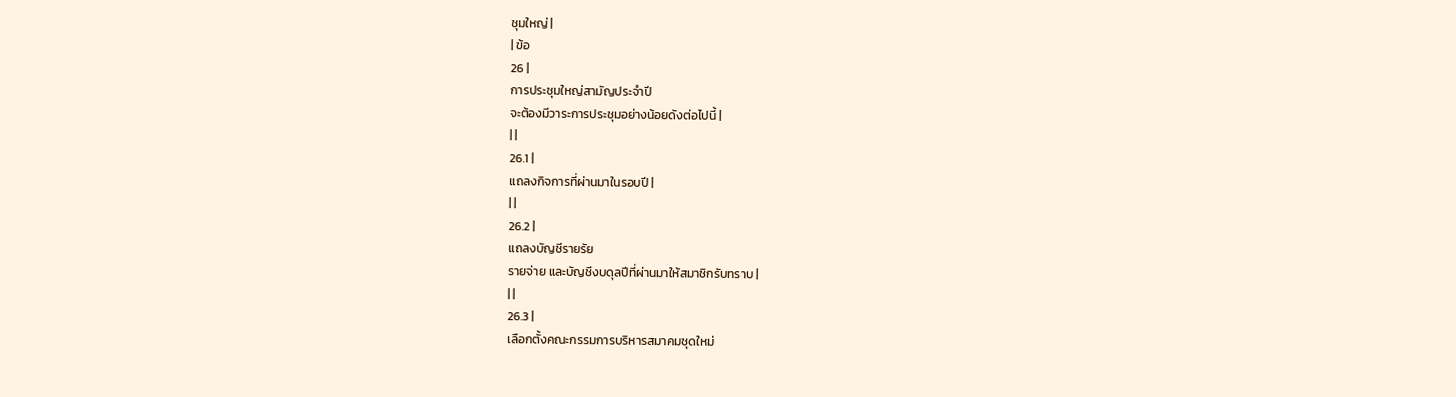ชุมใหญ่ |
| ข้อ
26 |
การประชุมใหญ่สามัญประจำปี
จะต้องมีวาระการประชุมอย่างน้อยดังต่อไปนี้ |
| |
26.1 |
แถลงกิจการที่ผ่านมาในรอบปี |
| |
26.2 |
แถลงบัญชีรายรัย
รายจ่าย และบัญชีงบดุลปีที่ผ่านมาให้สมาชิกรับทราบ |
| |
26.3 |
เลือกตั้งคณะกรรมการบริหารสมาคมชุดใหม่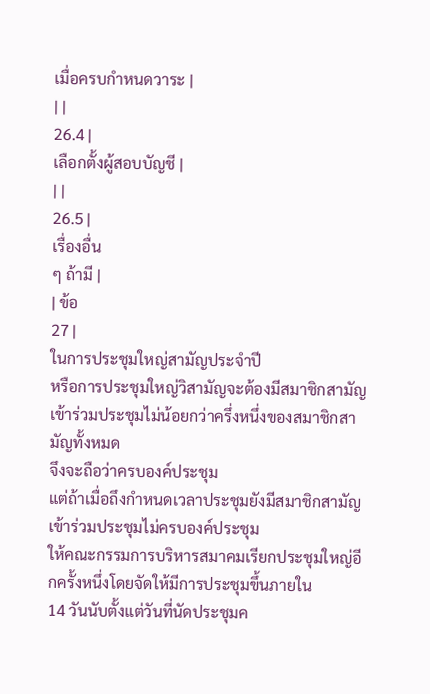เมื่อครบกำหนดวาระ |
| |
26.4 |
เลือกตั้งผู้สอบบัญชี |
| |
26.5 |
เรื่องอื่น
ๆ ถ้ามี |
| ข้อ
27 |
ในการประชุมใหญ่สามัญประจำปี
หรือการประชุมใหญ่วิสามัญจะต้องมีสมาชิกสามัญ
เข้าร่วมประชุมไม่น้อยกว่าครึ่งหนึ่งของสมาชิกสามัญทั้งหมด
จึงจะถือว่าครบองค์ประชุม
แต่ถ้าเมื่อถึงกำหนดเวลาประชุมยังมีสมาชิกสามัญเข้าร่วมประชุมไม่ครบองค์ประชุม
ให้คณะกรรมการบริหารสมาคมเรียกประชุมใหญ่อีกครั้งหนึ่งโดยจัดให้มีการประชุมขึ้นภายใน
14 วันนับตั้งแต่วันที่นัดประชุมค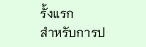รั้งแรก
สำหรับการป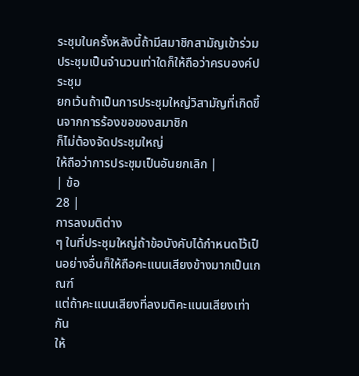ระชุมในครั้งหลังนี้ถ้ามีสมาชิกสามัญเข้าร่วมประชุมเป็นจำนวนเท่าใดก็ให้ถือว่าครบองค์ประชุม
ยกเว้นถ้าเป็นการประชุมใหญ่วิสามัญที่เกิดขึ้นจากการร้องขอของสมาชิก
ก็ไม่ต้องจัดประชุมใหญ่
ให้ถือว่าการประชุมเป็นอันยกเลิก |
| ข้อ
28 |
การลงมติต่าง
ๆ ในที่ประชุมใหญ่ถ้าข้อบังคับได้กำหนดไว้เป็นอย่างอื่นก็ให้ถือคะแนนเสียงข้างมากเป็นเกณฑ์
แต่ถ้าคะแนนเสียงที่ลงมติคะแนนเสียงเท่ากัน
ให้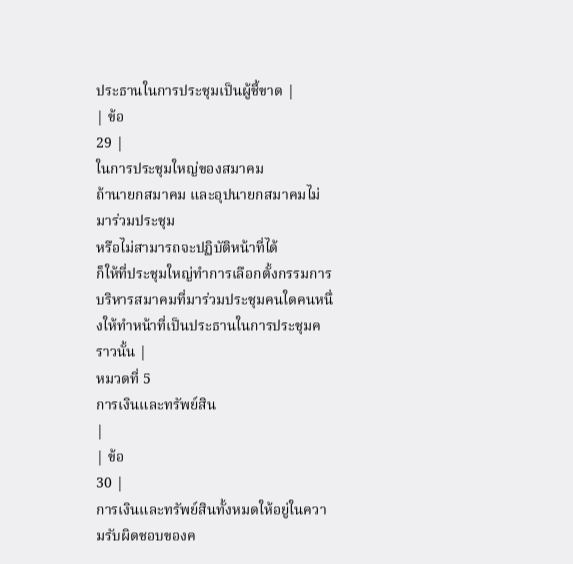ประธานในการประชุมเป็นผู้ชี้ขาด |
| ข้อ
29 |
ในการประชุมใหญ่ของสมาคม
ถ้านายกสมาคม และอุปนายกสมาคมไม่มาร่วมประชุม
หรือไม่สามารถจะปฏิบัติหน้าที่ได้
ก็ให้ที่ประชุมใหญ่ทำการเลือกตั้งกรรมการบริหารสมาคมที่มาร่วมประชุมคนใดคนหนึ่งให้ทำหน้าที่เป็นประธานในการประชุมคราวนั้น |
หมวดที่ 5
การเงินและทรัพย์สิน
|
| ข้อ
30 |
การเงินและทรัพย์สินทั้งหมดให้อยู่ในความรับผิดชอบของค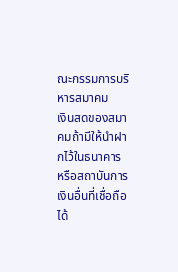ณะกรรมการบริหารสมาคม
เงินสดของสมาคมถ้ามีให้นำฝากไว้ในธนาคาร
หรือสถาบันการเงินอื่นที่เชื่อถือได้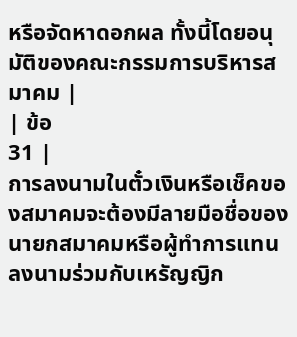หรือจัดหาดอกผล ทั้งนี้โดยอนุมัติของคณะกรรมการบริหารสมาคม |
| ข้อ
31 |
การลงนามในตั๋วเงินหรือเช็คของสมาคมจะต้องมีลายมือชื่อของนายกสมาคมหรือผู้ทำการแทน
ลงนามร่วมกับเหรัญญิก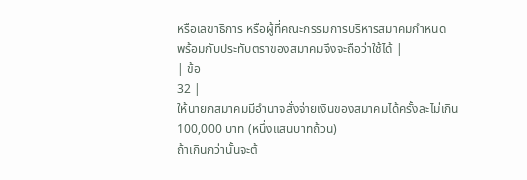หรือเลขาธิการ หรือผู้ที่คณะกรรมการบริหารสมาคมกำหนด
พร้อมกับประทับตราของสมาคมจึงจะถือว่าใช้ได้ |
| ข้อ
32 |
ให้นายกสมาคมมีอำนาจสั่งจ่ายเงินของสมาคมได้ครั้งละไม่เกิน
100,000 บาท (หนึ่งแสนบาทถ้วน)
ถ้าเกินกว่านั้นจะต้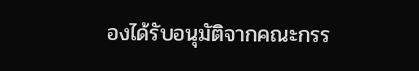องได้รับอนุมัติจากคณะกรร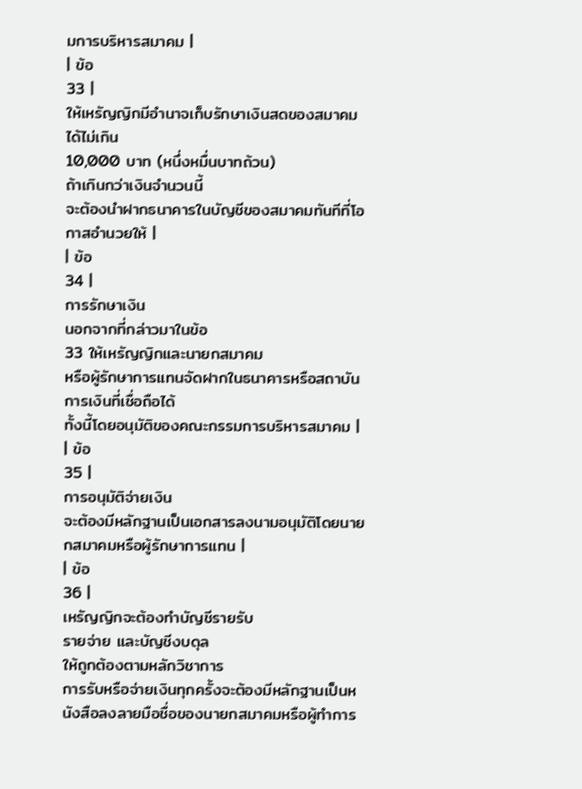มการบริหารสมาคม |
| ข้อ
33 |
ให้เหรัญญิกมีอำนาจเก็บรักษาเงินสดของสมาคมได้ไม่เกิน
10,000 บาท (หนึ่งหมื่นบาทถ้วน)
ถ้าเกินกว่าเงินจำนวนนี้
จะต้องนำฝากธนาคารในบัญชีของสมาคมทันทีที่โอกาสอำนวยให้ |
| ข้อ
34 |
การรักษาเงิน
นอกจากที่กล่าวมาในข้อ
33 ให้เหรัญญิกและนายกสมาคม
หรือผู้รักษาการแทนจัดฝากในธนาคารหรือสถาบันการเงินที่เชื่อถือได้
ทั้งนี้โดยอนุมัติของคณะกรรมการบริหารสมาคม |
| ข้อ
35 |
การอนุมัติจ่ายเงิน
จะต้องมีหลักฐานเป็นเอกสารลงนามอนุมัติโดยนายกสมาคมหรือผู้รักษาการแทน |
| ข้อ
36 |
เหรัญญิกจะต้องทำบัญชีรายรับ
รายจ่าย และบัญชีงบดุล
ให้ถูกต้องตามหลักวิชาการ
การรับหรือจ่ายเงินทุกครั้งจะต้องมีหลักฐานเป็นหนังสือลงลายมือชื่อของนายกสมาคมหรือผู้ทำการ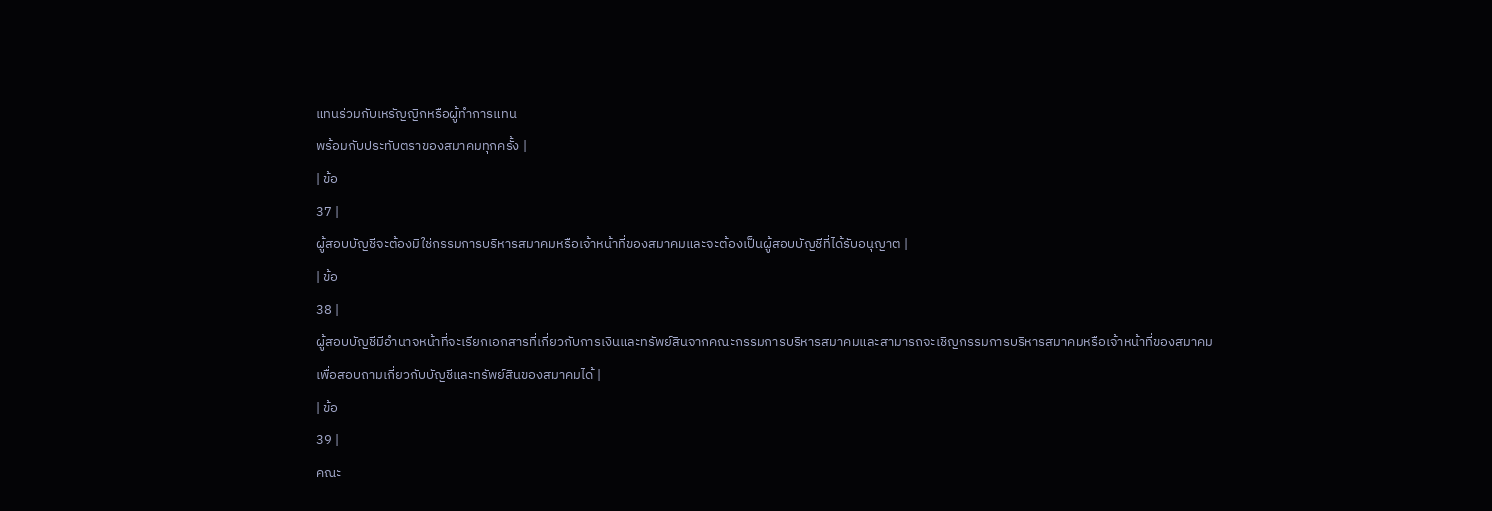แทนร่วมกับเหรัญญิกหรือผู้ทำการแทน
พร้อมกับประทับตราของสมาคมทุกครั้ง |
| ข้อ
37 |
ผู้สอบบัญชีจะต้องมิใช่กรรมการบริหารสมาคมหรือเจ้าหน้าที่ของสมาคมและจะต้องเป็นผู้สอบบัญชีที่ได้รับอนุญาต |
| ข้อ
38 |
ผู้สอบบัญชีมีอำนาจหน้าที่จะเรียกเอกสารที่เกี่ยวกับการเงินและทรัพย์สินจากคณะกรรมการบริหารสมาคมและสามารถจะเชิญกรรมการบริหารสมาคมหรือเจ้าหน้าที่ของสมาคม
เพื่อสอบถามเกี่ยวกับบัญชีและทรัพย์สินของสมาคมได้ |
| ข้อ
39 |
คณะ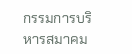กรรมการบริหารสมาคม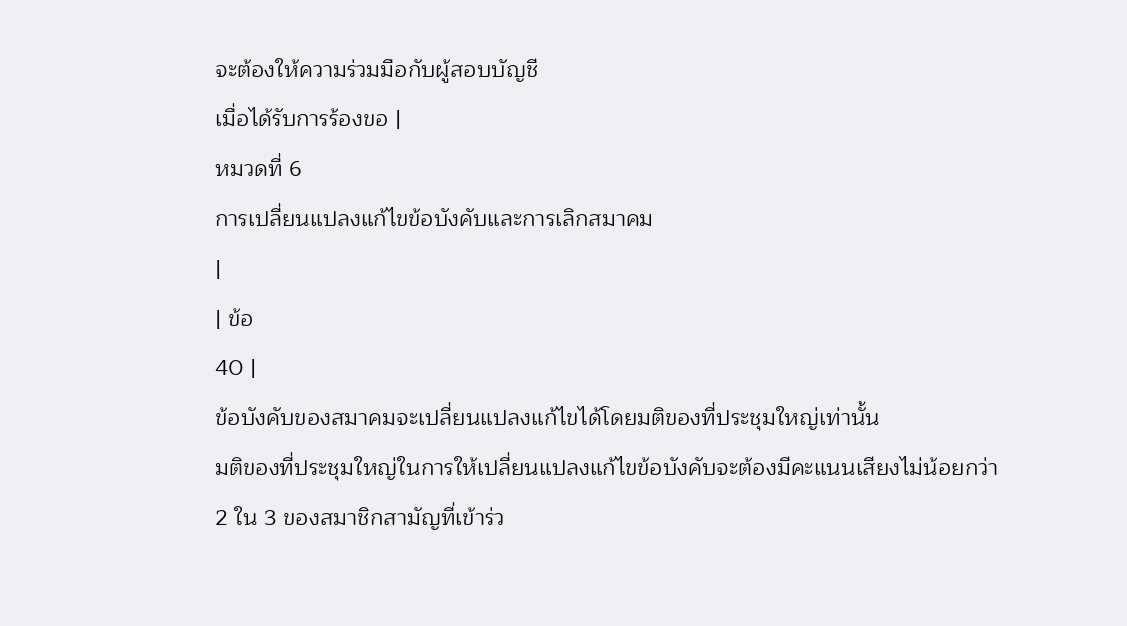จะต้องให้ความร่วมมือกับผู้สอบบัญชี
เมื่อได้รับการร้องขอ |
หมวดที่ 6
การเปลี่ยนแปลงแก้ไขข้อบังคับและการเลิกสมาคม
|
| ข้อ
40 |
ข้อบังคับของสมาคมจะเปลี่ยนแปลงแก้ไขได้โดยมติของที่ประชุมใหญ่เท่านั้น
มติของที่ประชุมใหญ่ในการให้เปลี่ยนแปลงแก้ไขข้อบังคับจะต้องมีคะแนนเสียงไม่น้อยกว่า
2 ใน 3 ของสมาชิกสามัญที่เข้าร่ว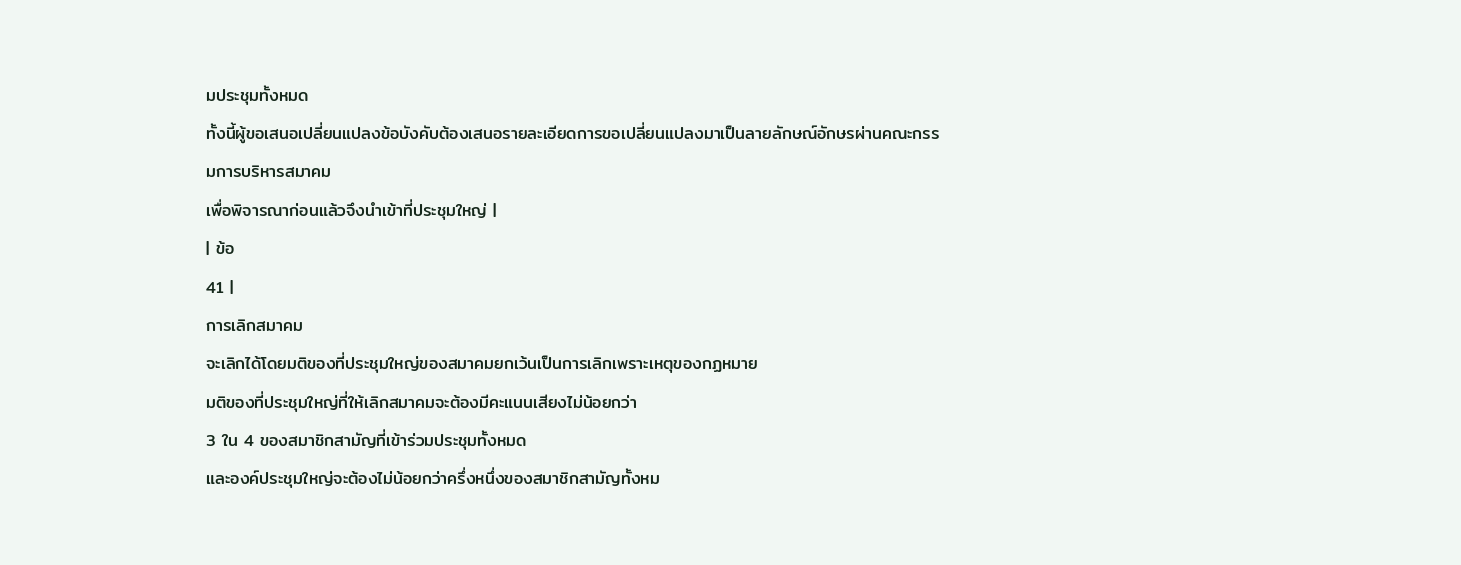มประชุมทั้งหมด
ทั้งนี้ผู้ขอเสนอเปลี่ยนแปลงข้อบังคับต้องเสนอรายละเอียดการขอเปลี่ยนแปลงมาเป็นลายลักษณ์อักษรผ่านคณะกรรมการบริหารสมาคม
เพื่อพิจารณาก่อนแล้วจึงนำเข้าที่ประชุมใหญ่ |
| ข้อ
41 |
การเลิกสมาคม
จะเลิกได้โดยมติของที่ประชุมใหญ่ของสมาคมยกเว้นเป็นการเลิกเพราะเหตุของกฏหมาย
มติของที่ประชุมใหญ่ที่ให้เลิกสมาคมจะต้องมีคะแนนเสียงไม่น้อยกว่า
3 ใน 4 ของสมาชิกสามัญที่เข้าร่วมประชุมทั้งหมด
และองค์ประชุมใหญ่จะต้องไม่น้อยกว่าครึ่งหนึ่งของสมาชิกสามัญทั้งหม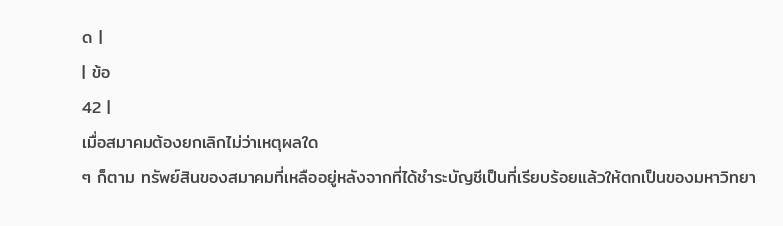ด |
| ข้อ
42 |
เมื่อสมาคมต้องยกเลิกไม่ว่าเหตุผลใด
ๆ ก็ตาม ทรัพย์สินของสมาคมที่เหลืออยู่หลังจากที่ได้ชำระบัญชีเป็นที่เรียบร้อยแล้วให้ตกเป็นของมหาวิทยา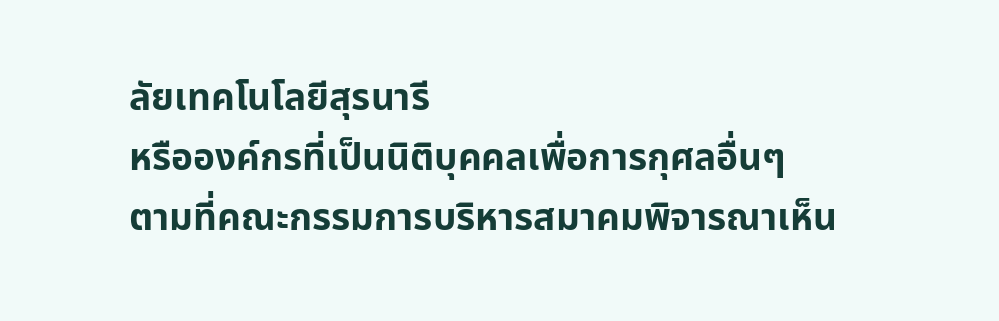ลัยเทคโนโลยีสุรนารี
หรือองค์กรที่เป็นนิติบุคคลเพื่อการกุศลอื่นๆ
ตามที่คณะกรรมการบริหารสมาคมพิจารณาเห็น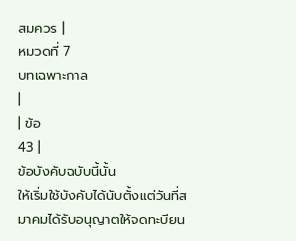สมควร |
หมวดที่ 7
บทเฉพาะกาล
|
| ข้อ
43 |
ข้อบังคับฉบับนี้นั้น
ให้เริ่มใช้บังคับได้นับตั้งแต่วันที่สมาคมได้รับอนุญาตให้จดทะบียน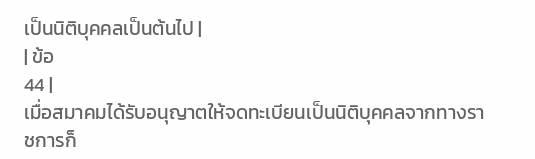เป็นนิติบุคคลเป็นต้นไป |
| ข้อ
44 |
เมื่อสมาคมได้รับอนุญาตให้จดทะเบียนเป็นนิติบุคคลจากทางราชการก็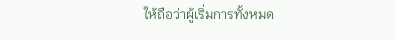ให้ถือว่าผู้เริ่มการทั้งหมด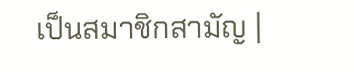เป็นสมาชิกสามัญ |